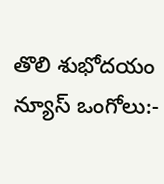తొలి శుభోదయం న్యూస్ ఒంగోలు:-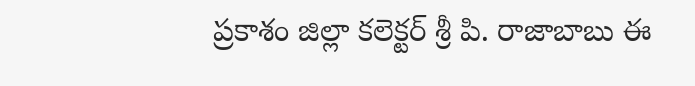ప్రకాశం జిల్లా కలెక్టర్ శ్రీ పి. రాజాబాబు ఈ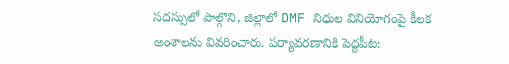సదస్సులో పాల్గొని, జిల్లాలో DMF నిధుల వినియోగంపై కీలక అంశాలను వివరించారు. పర్యావరణానికి పెద్దపీట: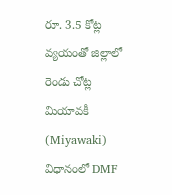రూ. 3.5 కోట్ల వ్యయంతో జిల్లాలో రెండు చోట్ల మియావకీ (Miyawaki) విధానంలో DMF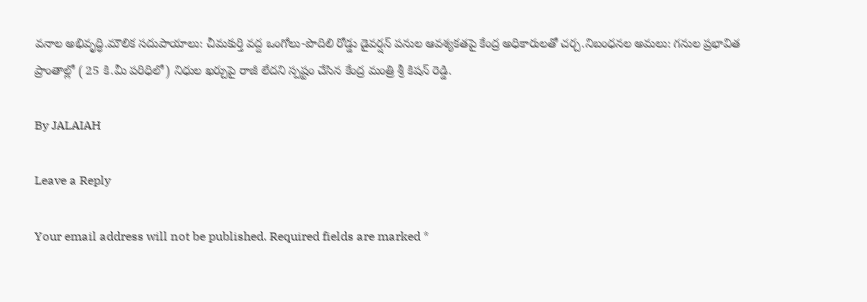వనాల అభివృద్ధి.మౌలిక సదుపాయాలు: చీమకుర్తి వద్ద ఒంగోలు-పొదిలి రోడ్డు డైవర్షన్ పనుల ఆవశ్యకతపై కేంద్ర అధికారులతో చర్చ.నిబంధనల అమలు: గనుల ప్రభావిత ప్రాంతాల్లో ( 25 కి.మీ పరిధిలో) నిధుల ఖర్చుపై రాజీ లేదని స్పష్టం చేసిన కేంద్ర మంత్రి శ్రీ కిషన్ రెడ్డి.

By JALAIAH

Leave a Reply

Your email address will not be published. Required fields are marked *